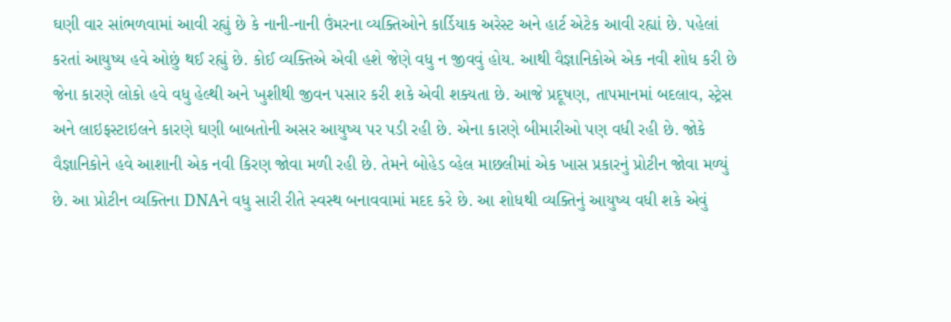ઘણી વાર સાંભળવામાં આવી રહ્યું છે કે નાની-નાની ઉંમરના વ્યક્તિઓને કાર્ડિયાક અરેસ્ટ અને હાર્ટ એટેક આવી રહ્યાં છે. પહેલાં કરતાં આયુષ્ય હવે ઓછું થઈ રહ્યું છે. કોઈ વ્યક્તિએ એવી હશે જેણે વધુ ન જીવવું હોય. આથી વૈજ્ઞાનિકોએ એક નવી શોધ કરી છે જેના કારણે લોકો હવે વધુ હેલ્થી અને ખુશીથી જીવન પસાર કરી શકે એવી શક્યતા છે. આજે પ્રદૂષણ, તાપમાનમાં બદલાવ, સ્ટ્રેસ અને લાઇફસ્ટાઇલને કારણે ઘણી બાબતોની અસર આયુષ્ય પર પડી રહી છે. એના કારણે બીમારીઓ પણ વધી રહી છે. જોકે વૈજ્ઞાનિકોને હવે આશાની એક નવી કિરણ જોવા મળી રહી છે. તેમને બોહેડ વ્હેલ માછલીમાં એક ખાસ પ્રકારનું પ્રોટીન જોવા મળ્યું છે. આ પ્રોટીન વ્યક્તિના DNAને વધુ સારી રીતે સ્વસ્થ બનાવવામાં મદદ કરે છે. આ શોધથી વ્યક્તિનું આયુષ્ય વધી શકે એવું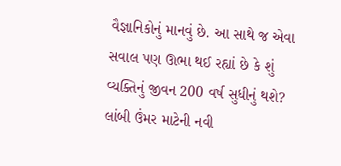વૈજ્ઞાનિકોનું માનવું છે. આ સાથે જ એવા સવાલ પણ ઊભા થઈ રહ્યાં છે કે શું વ્યક્તિનું જીવન 200 વર્ષ સુધીનું થશે?
લાંબી ઉંમર માટેની નવી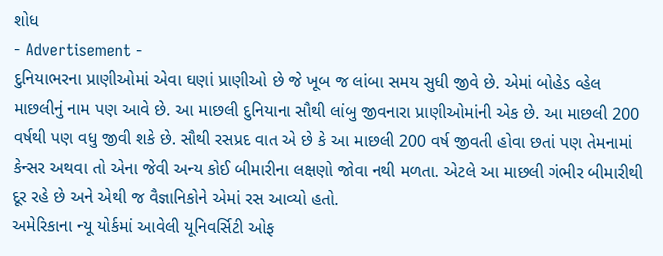શોધ
- Advertisement -
દુનિયાભરના પ્રાણીઓમાં એવા ઘણાં પ્રાણીઓ છે જે ખૂબ જ લાંબા સમય સુધી જીવે છે. એમાં બોહેડ વ્હેલ માછલીનું નામ પણ આવે છે. આ માછલી દુનિયાના સૌથી લાંબુ જીવનારા પ્રાણીઓમાંની એક છે. આ માછલી 200 વર્ષથી પણ વધુ જીવી શકે છે. સૌથી રસપ્રદ વાત એ છે કે આ માછલી 200 વર્ષ જીવતી હોવા છતાં પણ તેમનામાં કેન્સર અથવા તો એના જેવી અન્ય કોઈ બીમારીના લક્ષણો જોવા નથી મળતા. એટલે આ માછલી ગંભીર બીમારીથી દૂર રહે છે અને એથી જ વૈજ્ઞાનિકોને એમાં રસ આવ્યો હતો.
અમેરિકાના ન્યૂ યોર્કમાં આવેલી યૂનિવર્સિટી ઓફ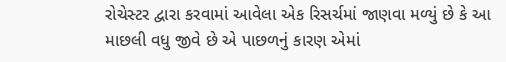રોચેસ્ટર દ્વારા કરવામાં આવેલા એક રિસર્ચમાં જાણવા મળ્યું છે કે આ માછલી વધુ જીવે છે એ પાછળનું કારણ એમાં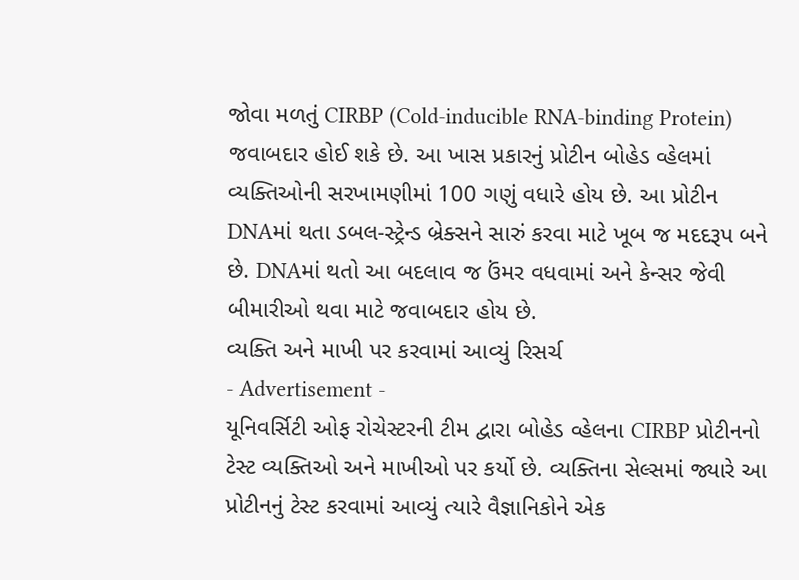જોવા મળતું CIRBP (Cold-inducible RNA-binding Protein) જવાબદાર હોઈ શકે છે. આ ખાસ પ્રકારનું પ્રોટીન બોહેડ વ્હેલમાં વ્યક્તિઓની સરખામણીમાં 100 ગણું વધારે હોય છે. આ પ્રોટીન DNAમાં થતા ડબલ-સ્ટ્રેન્ડ બ્રેક્સને સારું કરવા માટે ખૂબ જ મદદરૂપ બને છે. DNAમાં થતો આ બદલાવ જ ઉંમર વધવામાં અને કેન્સર જેવી બીમારીઓ થવા માટે જવાબદાર હોય છે.
વ્યક્તિ અને માખી પર કરવામાં આવ્યું રિસર્ચ
- Advertisement -
યૂનિવર્સિટી ઓફ રોચેસ્ટરની ટીમ દ્વારા બોહેડ વ્હેલના CIRBP પ્રોટીનનો ટેસ્ટ વ્યક્તિઓ અને માખીઓ પર કર્યો છે. વ્યક્તિના સેલ્સમાં જ્યારે આ પ્રોટીનનું ટેસ્ટ કરવામાં આવ્યું ત્યારે વૈજ્ઞાનિકોને એક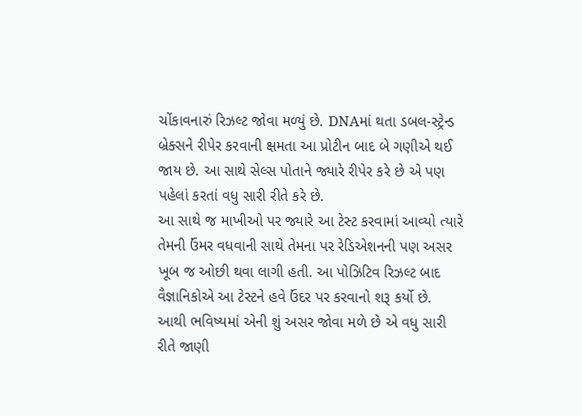ચોંકાવનારું રિઝલ્ટ જોવા મળ્યું છે. DNAમાં થતા ડબલ-સ્ટ્રેન્ડ બ્રેક્સને રીપેર કરવાની ક્ષમતા આ પ્રોટીન બાદ બે ગણીએ થઈ જાય છે. આ સાથે સેલ્સ પોતાને જ્યારે રીપેર કરે છે એ પણ પહેલાં કરતાં વધુ સારી રીતે કરે છે.
આ સાથે જ માખીઓ પર જ્યારે આ ટેસ્ટ કરવામાં આવ્યો ત્યારે તેમની ઉંમર વધવાની સાથે તેમના પર રેડિએશનની પણ અસર ખૂબ જ ઓછી થવા લાગી હતી. આ પોઝિટિવ રિઝલ્ટ બાદ વૈજ્ઞાનિકોએ આ ટેસ્ટને હવે ઉંદર પર કરવાનો શરૂ કર્યો છે. આથી ભવિષ્યમાં એની શું અસર જોવા મળે છે એ વધુ સારી રીતે જાણી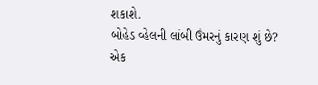શકાશે.
બોહેડ વ્હેલની લાંબી ઉંમરનું કારણ શું છે?
એક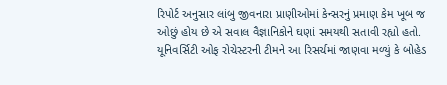રિપોર્ટ અનુસાર લાંબુ જીવનારા પ્રાણીઓમાં કેન્સરનું પ્રમાણ કેમ ખૂબ જ ઓછું હોય છે એ સવાલ વૈજ્ઞાનિકોને ઘણાં સમયથી સતાવી રહ્યો હતો. યૂનિવર્સિટી ઓફ રોચેસ્ટરની ટીમને આ રિસર્ચમાં જાણવા મળ્યું કે બોહેડ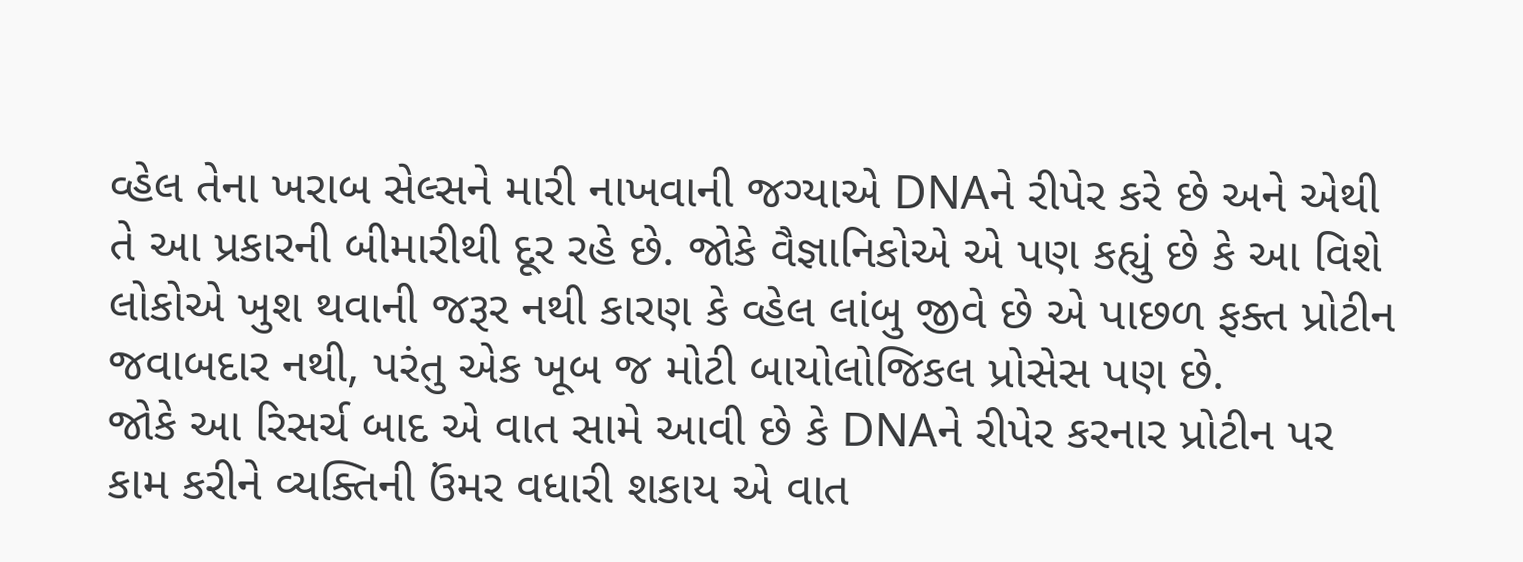વ્હેલ તેના ખરાબ સેલ્સને મારી નાખવાની જગ્યાએ DNAને રીપેર કરે છે અને એથી તે આ પ્રકારની બીમારીથી દૂર રહે છે. જોકે વૈજ્ઞાનિકોએ એ પણ કહ્યું છે કે આ વિશે લોકોએ ખુશ થવાની જરૂર નથી કારણ કે વ્હેલ લાંબુ જીવે છે એ પાછળ ફક્ત પ્રોટીન જવાબદાર નથી, પરંતુ એક ખૂબ જ મોટી બાયોલોજિકલ પ્રોસેસ પણ છે.
જોકે આ રિસર્ચ બાદ એ વાત સામે આવી છે કે DNAને રીપેર કરનાર પ્રોટીન પર કામ કરીને વ્યક્તિની ઉંમર વધારી શકાય એ વાત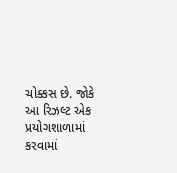ચોક્કસ છે. જોકે આ રિઝલ્ટ એક પ્રયોગશાળામાં કરવામાં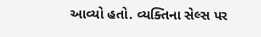આવ્યો હતો. વ્યક્તિના સેલ્સ પર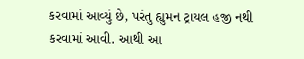કરવામાં આવ્યું છે, પરંતુ હ્યુમન ટ્રાયલ હજી નથી કરવામાં આવી. આથી આ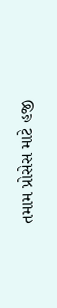તમામ પ્રોસેસ માટે હજી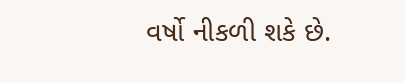વર્ષો નીકળી શકે છે.